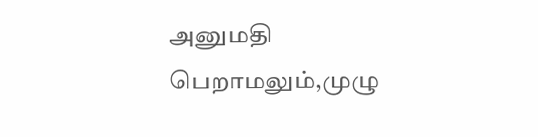அனுமதி பெறாமலும்,முழு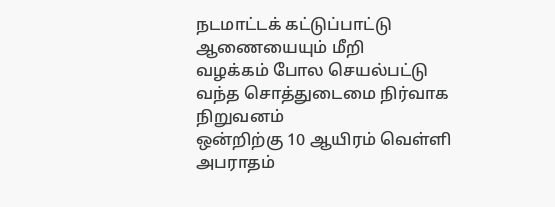நடமாட்டக் கட்டுப்பாட்டு ஆணையையும் மீறி
வழக்கம் போல செயல்பட்டு வந்த சொத்துடைமை நிர்வாக நிறுவனம்
ஒன்றிற்கு 10 ஆயிரம் வெள்ளி அபராதம்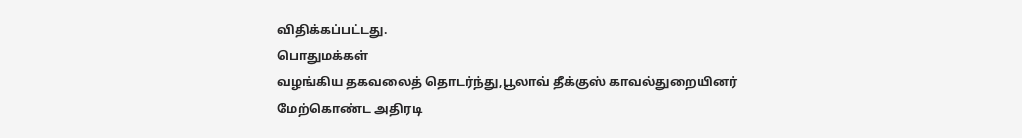விதிக்கப்பட்டது.
பொதுமக்கள்
வழங்கிய தகவலைத் தொடர்ந்து,பூலாவ் தீக்குஸ் காவல்துறையினர்
மேற்கொண்ட அதிரடி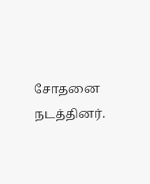சோதனை நடத்தினர்.